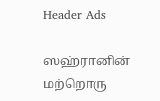Header Ads

ஸஹ்ரானின் மற்றொரு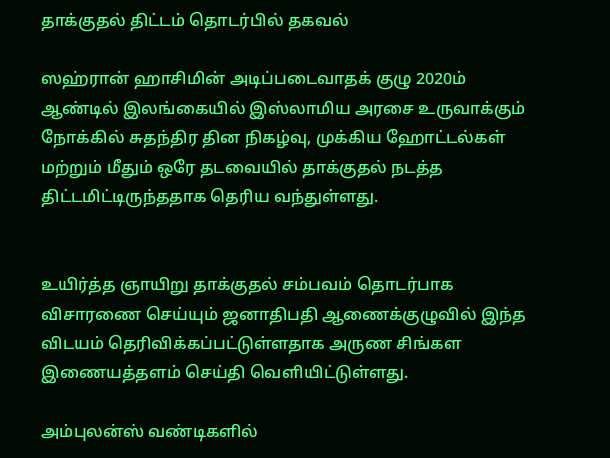தாக்குதல் திட்டம் தொடர்பில் தகவல்

ஸஹ்ரான் ஹாசிமின் அடிப்படைவாதக் குழு 2020ம் ஆண்டில் இலங்கையில் இஸ்லாமிய அரசை உருவாக்கும் நோக்கில் சுதந்திர தின நிகழ்வு, முக்கிய ஹோட்டல்கள் மற்றும் மீதும் ஒரே தடவையில் தாக்குதல் நடத்த திட்டமிட்டிருந்ததாக தெரிய வந்துள்ளது.


உயிர்த்த ஞாயிறு தாக்குதல் சம்பவம் தொடர்பாக விசாரணை செய்யும் ஜனாதிபதி ஆணைக்குழுவில் இந்த விடயம் தெரிவிக்கப்பட்டுள்ளதாக அருண சிங்கள இணையத்தளம் செய்தி வௌியிட்டுள்ளது.

அம்புலன்ஸ் வண்டிகளில்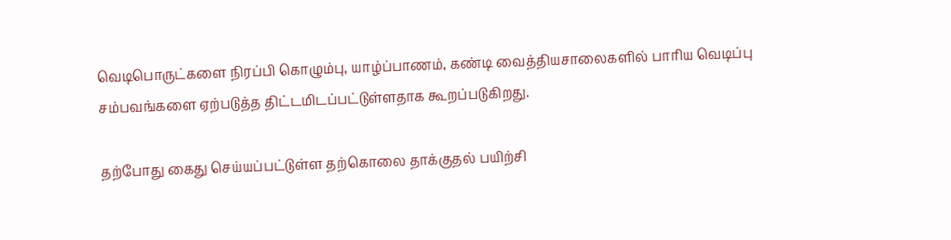வெடிபொருட்களை நிரப்பி கொழும்பு, யாழ்ப்பாணம், கண்டி வைத்தியசாலைகளில் பாரிய வெடிப்பு சம்பவங்களை ஏற்படுத்த திட்டமிடப்பட்டுள்ளதாக கூறப்படுகிறது.

தற்போது கைது செய்யப்பட்டுள்ள தற்கொலை தாக்குதல் பயிற்சி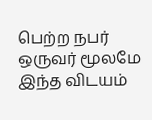பெற்ற நபர் ஒருவர் மூலமே இந்த விடயம்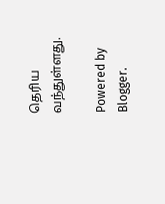தெரிய வந்துள்ளது.

Powered by Blogger.